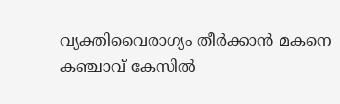വ്യക്തിവൈരാഗ്യം തീര്‍ക്കാന്‍ മകനെ കഞ്ചാവ് കേസില്‍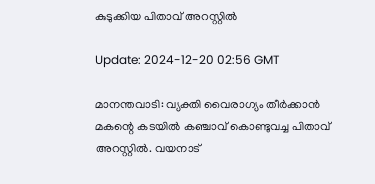കുടുക്കിയ പിതാവ് അറസ്റ്റില്‍

Update: 2024-12-20 02:56 GMT

മാനന്തവാടി: വ്യക്തി വൈരാഗ്യം തീര്‍ക്കാന്‍ മകന്റെ കടയില്‍ കഞ്ചാവ് കൊണ്ടുവച്ച പിതാവ് അറസ്റ്റില്‍. വയനാട്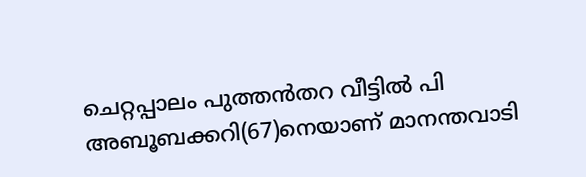ചെറ്റപ്പാലം പുത്തന്‍തറ വീട്ടില്‍ പി അബൂബക്കറി(67)നെയാണ് മാനന്തവാടി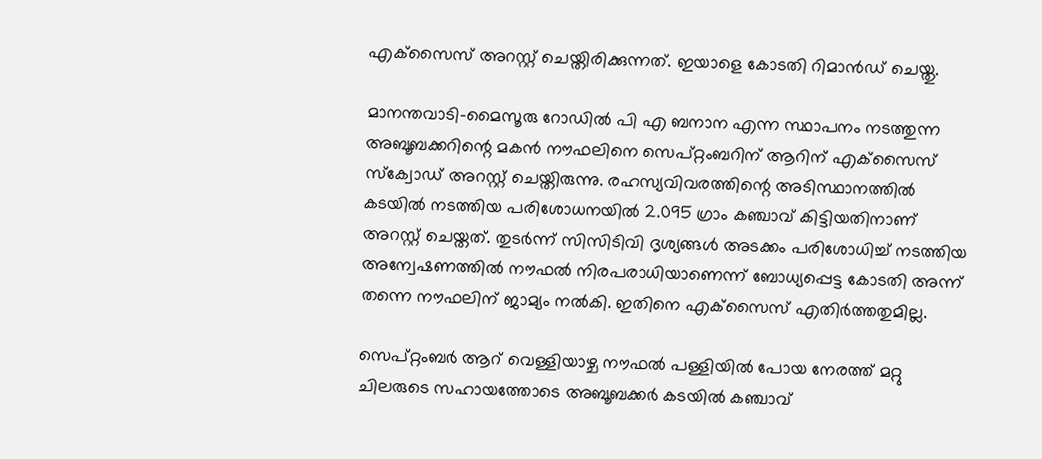എക്‌സൈസ് അറസ്റ്റ് ചെയ്തിരിക്കുന്നത്. ഇയാളെ കോടതി റിമാന്‍ഡ് ചെയ്തു.

മാനന്തവാടി-മൈസൂരു റോഡില്‍ പി എ ബനാന എന്ന സ്ഥാപനം നടത്തുന്ന അബൂബക്കറിന്റെ മകന്‍ നൗഫലിനെ സെപ്റ്റംബറിന് ആറിന് എക്‌സൈസ് സ്‌ക്വോഡ് അറസ്റ്റ് ചെയ്തിരുന്നു. രഹസ്യവിവരത്തിന്റെ അടിസ്ഥാനത്തില്‍ കടയില്‍ നടത്തിയ പരിശോധനയില്‍ 2.095 ഗ്രാം കഞ്ചാവ് കിട്ടിയതിനാണ് അറസ്റ്റ് ചെയ്തത്. തുടര്‍ന്ന് സിസിടിവി ദൃശ്യങ്ങള്‍ അടക്കം പരിശോധിച്ച് നടത്തിയ അന്വേഷണത്തില്‍ നൗഫല്‍ നിരപരാധിയാണെന്ന് ബോധ്യപ്പെട്ട കോടതി അന്ന് തന്നെ നൗഫലിന് ജാമ്യം നല്‍കി. ഇതിനെ എക്‌സൈസ് എതിര്‍ത്തതുമില്ല.

സെപ്റ്റംബര്‍ ആറ് വെള്ളിയാഴ്ച നൗഫല്‍ പള്ളിയില്‍ പോയ നേരത്ത് മറ്റു ചിലരുടെ സഹായത്തോടെ അബൂബക്കര്‍ കടയില്‍ കഞ്ചാവ്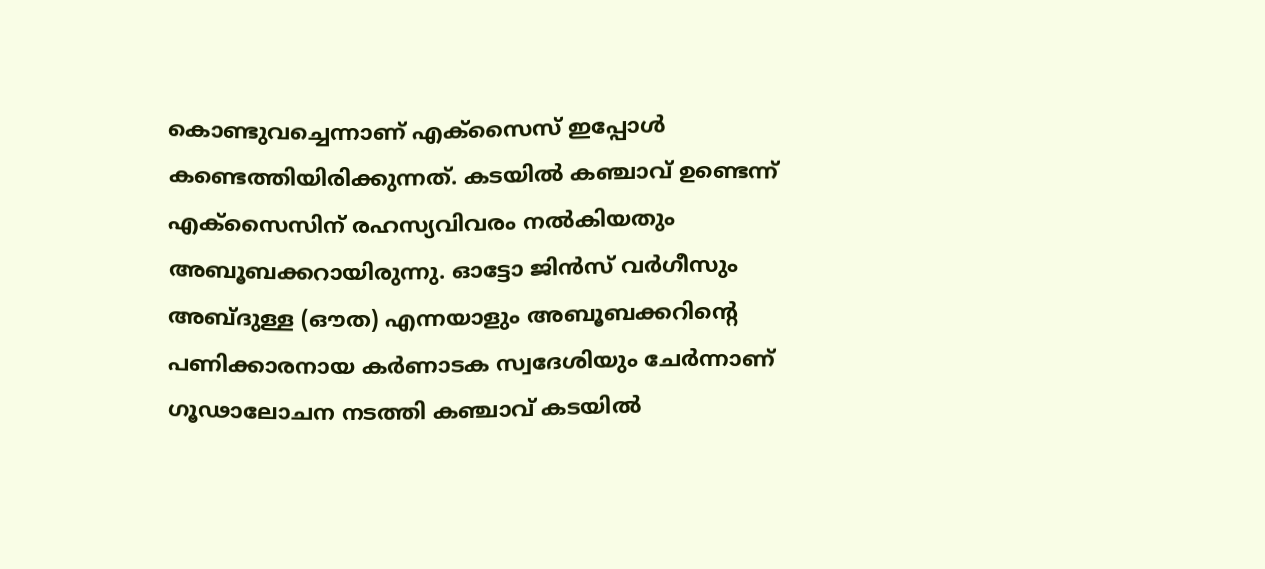കൊണ്ടുവച്ചെന്നാണ് എക്‌സൈസ് ഇപ്പോള്‍ കണ്ടെത്തിയിരിക്കുന്നത്. കടയില്‍ കഞ്ചാവ് ഉണ്ടെന്ന് എക്‌സൈസിന് രഹസ്യവിവരം നല്‍കിയതും അബൂബക്കറായിരുന്നു. ഓട്ടോ ജിന്‍സ് വര്‍ഗീസും അബ്ദുള്ള (ഔത) എന്നയാളും അബൂബക്കറിന്റെ പണിക്കാരനായ കര്‍ണാടക സ്വദേശിയും ചേര്‍ന്നാണ് ഗൂഢാലോചന നടത്തി കഞ്ചാവ് കടയില്‍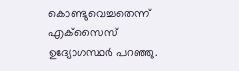കൊണ്ടുവെച്ചതെന്ന് എക്‌സൈസ് ഉദ്യോഗസ്ഥര്‍ പറഞ്ഞു.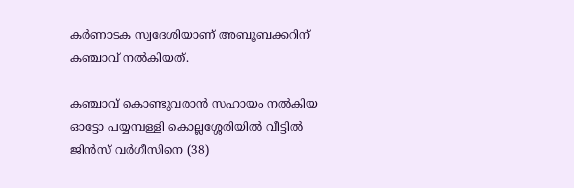കര്‍ണാടക സ്വദേശിയാണ് അബൂബക്കറിന് കഞ്ചാവ് നല്‍കിയത്.

കഞ്ചാവ് കൊണ്ടുവരാന്‍ സഹായം നല്‍കിയ ഓട്ടോ പയ്യമ്പള്ളി കൊല്ലശ്ശേരിയില്‍ വീട്ടില്‍ ജിന്‍സ് വര്‍ഗീസിനെ (38)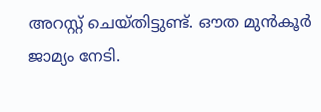അറസ്റ്റ് ചെയ്തിട്ടുണ്ട്. ഔത മുന്‍കൂര്‍ ജാമ്യം നേടി.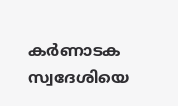കര്‍ണാടക സ്വദേശിയെ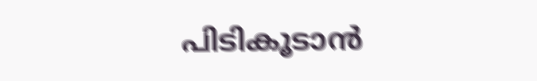പിടികൂടാന്‍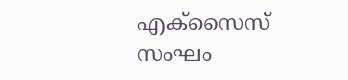എക്‌സൈസ് സംഘം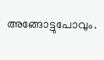അങ്ങോട്ടുപോവും.